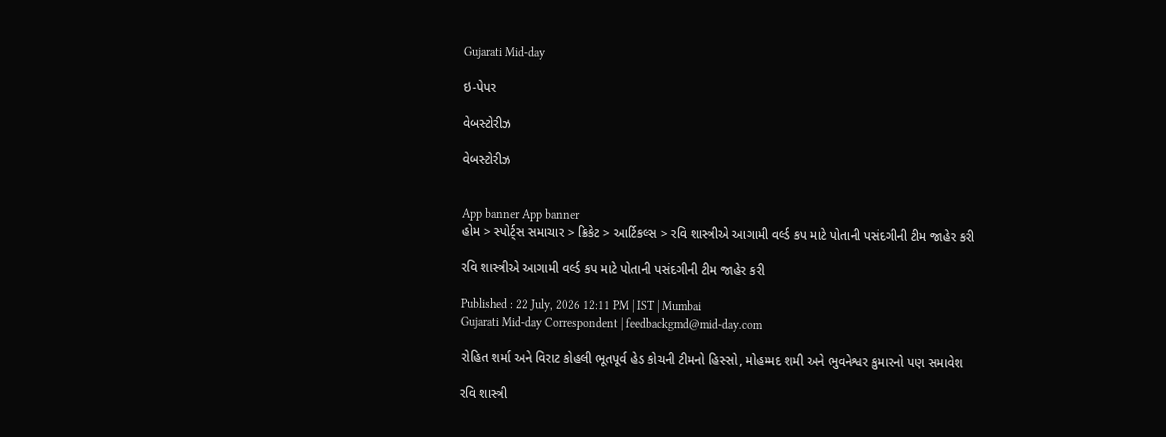Gujarati Mid-day

ઇ-પેપર

વેબસ્ટોરીઝ

વેબસ્ટોરીઝ


App banner App banner
હોમ > સ્પોર્ટ્સ સમાચાર > ક્રિકેટ > આર્ટિકલ્સ > રવિ શાસ્ત્રીએ આગામી વર્લ્ડ કપ માટે પોતાની પસંદગીની ટીમ જાહેર કરી

રવિ શાસ્ત્રીએ આગામી વર્લ્ડ કપ માટે પોતાની પસંદગીની ટીમ જાહેર કરી

Published : 22 July, 2026 12:11 PM | IST | Mumbai
Gujarati Mid-day Correspondent | feedbackgmd@mid-day.com

રોહિત શર્મા અને વિરાટ કોહલી ભૂતપૂર્વ હેડ કોચની ટીમનો હિસ્સો, મોહમ્મદ શમી અને ભુવનેશ્વર કુમારનો પણ સમાવેશ

રવિ શાસ્ત્રી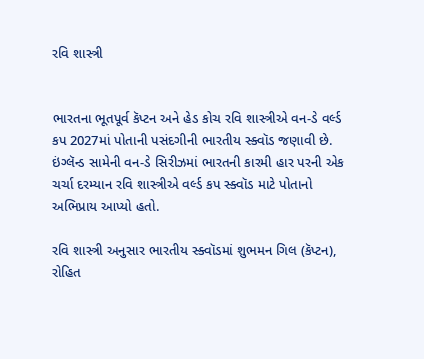રવિ શાસ્ત્રી


ભારતના ભૂતપૂર્વ કૅપ્ટન અને હેડ કોચ રવિ શાસ્ત્રીએ વન-ડે વર્લ્ડ કપ 2027માં પોતાની પસંદગીની ભારતીય સ્ક્વૉડ જણાવી છે. ઇંગ્લૅન્ડ સામેની વન-ડે સિરીઝમાં ભારતની કારમી હાર પરની એક ચર્ચા દરમ્યાન રવિ શાસ્ત્રીએ વર્લ્ડ કપ સ્ક્વૉડ માટે પોતાનો અભિપ્રાય આપ્યો હતો.

રવિ શાસ્ત્રી અનુસાર ભારતીય સ્ક્વૉડમાં શુભમન ગિલ (કૅપ્ટન), રોહિત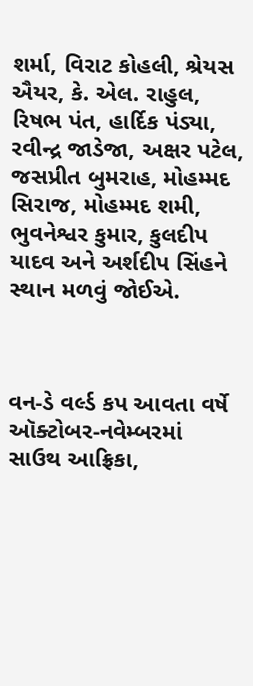શર્મા, વિરાટ કોહલી, શ્રેયસ ઐયર, કે. એલ. રાહુલ, રિષભ પંત, હાર્દિક પંડ્યા, રવીન્દ્ર જાડેજા, અક્ષર પટેલ, જસપ્રીત બુમરાહ, મોહમ્મદ સિરાજ, મોહમ્મદ શમી, ભુવનેશ્વર કુમાર, કુલદીપ યાદવ અને અર્શદીપ સિંહને સ્થાન મળવું જોઈએ.



વન-ડે વર્લ્ડ કપ આવતા વર્ષે ઑક્ટોબર-નવેમ્બરમાં સાઉથ આફ્રિકા,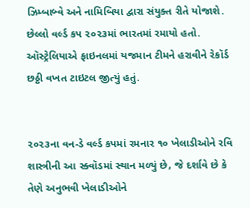ઝિમ્બાબ્વે અને નામિબિયા દ્વારા સંયુક્ત રીતે યોજાશે. છેલ્લો વર્લ્ડ કપ ૨૦૨૩માં ભારતમાં રમાયો હતો. ઑસ્ટ્રેલિયાએ ફાઇનલમાં યજમાન ટીમને હરાવીને રેકૉર્ડ છઠ્ઠી વખત ટાઇટલ જીત્યું હતું.


૨૦૨૩ના વન-ડે વર્લ્ડ કપમાં રમનાર ૧૦ ખેલાડીઓને રવિ શાસ્ત્રીની આ સ્ક્વૉડમાં સ્થાન મળ્યું છે, જે દર્શાવે છે કે તેણે અનુભવી ખેલાડીઓને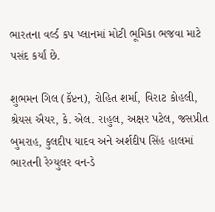ભારતના વર્લ્ડ કપ પ્લાનમાં મોટી ભૂમિકા ભજવા માટે પસંદ કર્યાં છે.

શુભમન ગિલ (કૅપ્ટન), રોહિત શર્મા, વિરાટ કોહલી, શ્રેયસ ઐયર, કે. એલ. રાહુલ, અક્ષર પટેલ, જસપ્રીત બુમરાહ, કુલદીપ યાદવ અને અર્શદીપ સિંહ હાલમાં ભારતની રેગ્યુલર વન-ડે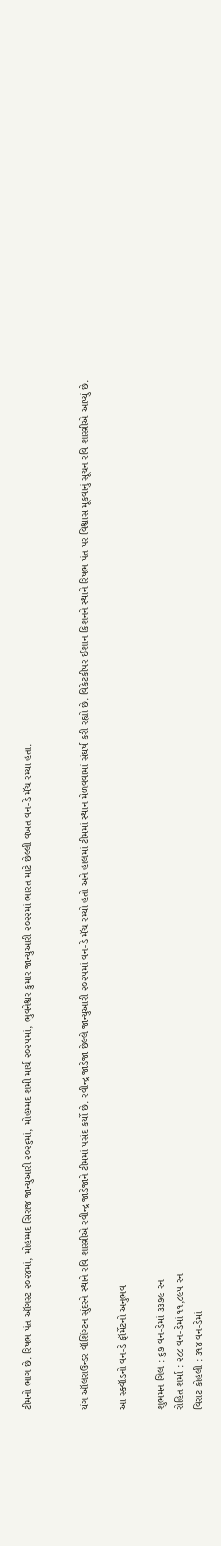ટીમનો ભાગ છે. રિષભ પંત ઑગસ્ટ ૨૦૨૪માં, મોહમ્મદ સિરાજ જાન્યુઆરી ૨૦૨૬માં, મોહમ્મદ શમી માર્ચ ૨૦૨૫માં, ભુવનેશ્વર કુમાર જાન્યુઆરી ૨૦૨૨માં ભારત માટે છેલ્લી વખત વન-ડે મૅચ રમ્યા હતા.


યંગ ઑલરાઉન્ડર વૉશિંગ્ટન સુંદરને સ્થાને રવિ શાસ્ત્રીએ રવીન્દ્ર જાડેજાને ટીમમાં પસંદ કર્યો છે. રવીન્દ્ર જાડેજા છેલ્લે જાન્યુઆરી ૨૦૨૫માં વન-ડે મૅચ રમ્યો હતો અને હાલમાં ટીમમાં સ્થાન મેળવવામાં સંઘર્ષ કરી રહ્યો છે. વિકેટકીપર ઈશાન કિશનને સ્થાને રિષભ પંત પર વિશ્વાસ મૂકવાનું સૂચન રવિ શાસ્ત્રીએ આપ્યું છે.

આ સ્ક્વૉડનો વન-ડે ફૉર્મેટનો અનુભવ

શુભમન ગિલ : ૬૭ વન-ડેમાં ૩૩૭૯ રન
રોહિત શર્મા : ૨૮૮ વન-ડેમાં ૧૧,૮૯૫ રન
વિરાટ કોહલી : ૩૧૪ વન-ડેમાં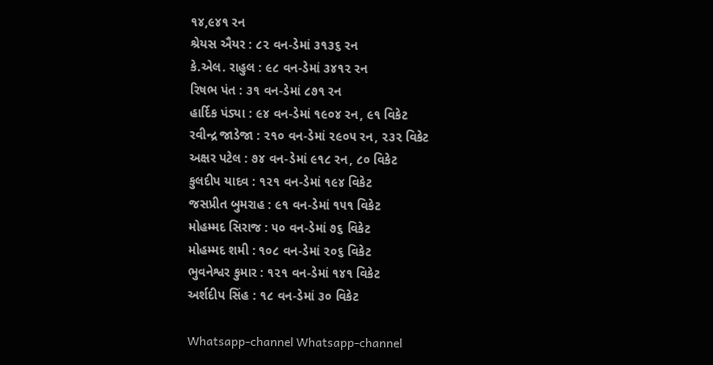૧૪,૯૪૧ રન
શ્રેયસ ઐયર : ૮૨ વન-ડેમાં ૩૧૩૬ રન
કે.એલ. રાહુલ : ૯૮ વન-ડેમાં ૩૪૧૨ રન
રિષભ પંત : ૩૧ વન-ડેમાં ૮૭૧ રન
હાર્દિક પંડ્યા : ૯૪ વન-ડેમાં ૧૯૦૪ રન, ૯૧ વિકેટ
રવીન્દ્ર જાડેજા : ૨૧૦ વન-ડેમાં ૨૯૦૫ રન, ૨૩૨ વિકેટ
અક્ષર પટેલ : ૭૪ વન-ડેમાં ૯૧૮ રન, ૮૦ વિકેટ
કુલદીપ યાદવ : ૧૨૧ વન-ડેમાં ૧૯૪ વિકેટ
જસપ્રીત બુમરાહ : ૯૧ વન-ડેમાં ૧૫૧ વિકેટ
મોહમ્મદ સિરાજ : ૫૦ વન-ડેમાં ૭૬ વિકેટ
મોહમ્મદ શમી : ૧૦૮ વન-ડેમાં ૨૦૬ વિકેટ
ભુવનેશ્વર કુમાર : ૧૨૧ વન-ડેમાં ૧૪૧ વિકેટ
અર્શદીપ સિંહ : ૧૮ વન-ડેમાં ૩૦ વિકેટ

Whatsapp-channel Whatsapp-channel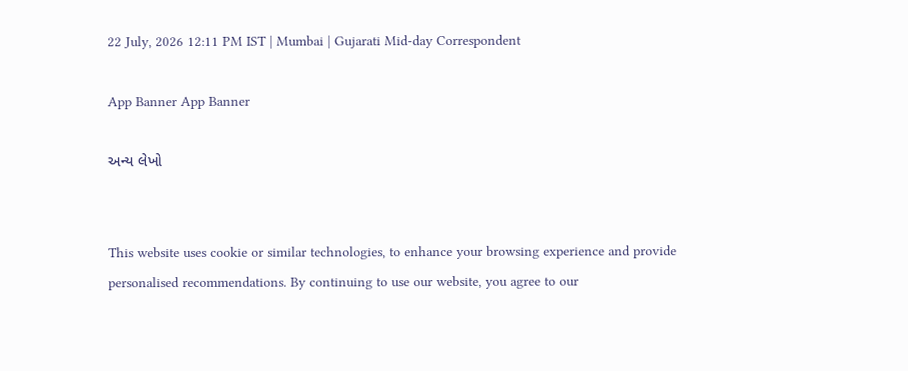22 July, 2026 12:11 PM IST | Mumbai | Gujarati Mid-day Correspondent

App Banner App Banner

અન્ય લેખો


This website uses cookie or similar technologies, to enhance your browsing experience and provide personalised recommendations. By continuing to use our website, you agree to our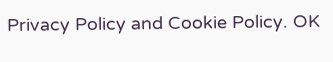Privacy Policy and Cookie Policy. OK